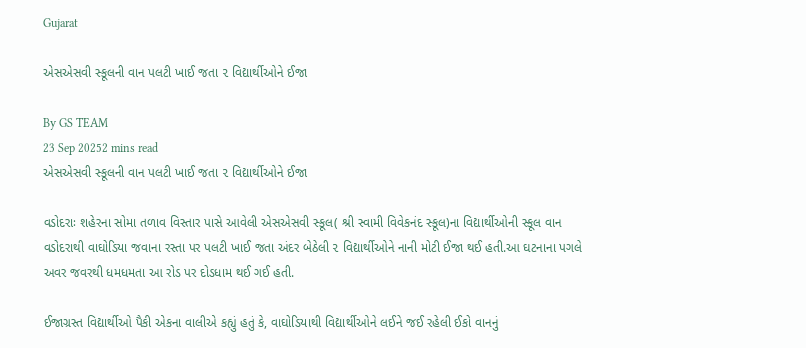Gujarat

એસએસવી સ્કૂલની વાન પલટી ખાઈ જતા ૨ વિદ્યાર્થીઓને ઈજા

By GS TEAM
23 Sep 20252 mins read
એસએસવી સ્કૂલની વાન પલટી ખાઈ જતા ૨ વિદ્યાર્થીઓને ઈજા

વડોદરાઃ શહેરના સોમા તળાવ વિસ્તાર પાસે આવેલી એસએસવી સ્કૂલ( શ્રી સ્વામી વિવેકનંદ સ્કૂલ)ના વિદ્યાર્થીઓની સ્કૂલ વાન વડોદરાથી વાઘોડિયા જવાના રસ્તા પર પલટી ખાઈ જતા અંદર બેઠેલી ૨ વિદ્યાર્થીઓને નાની મોટી ઈજા થઈ હતી.આ ઘટનાના પગલે અવર જવરથી ધમધમતા આ રોડ પર દોડધામ થઈ ગઈ હતી.

ઈજાગ્રસ્ત વિદ્યાર્થીઓ પૈકી એકના વાલીએ કહ્યું હતું કે, વાઘોડિયાથી વિદ્યાર્થીઓને લઈને જઈ રહેલી ઈકો વાનનું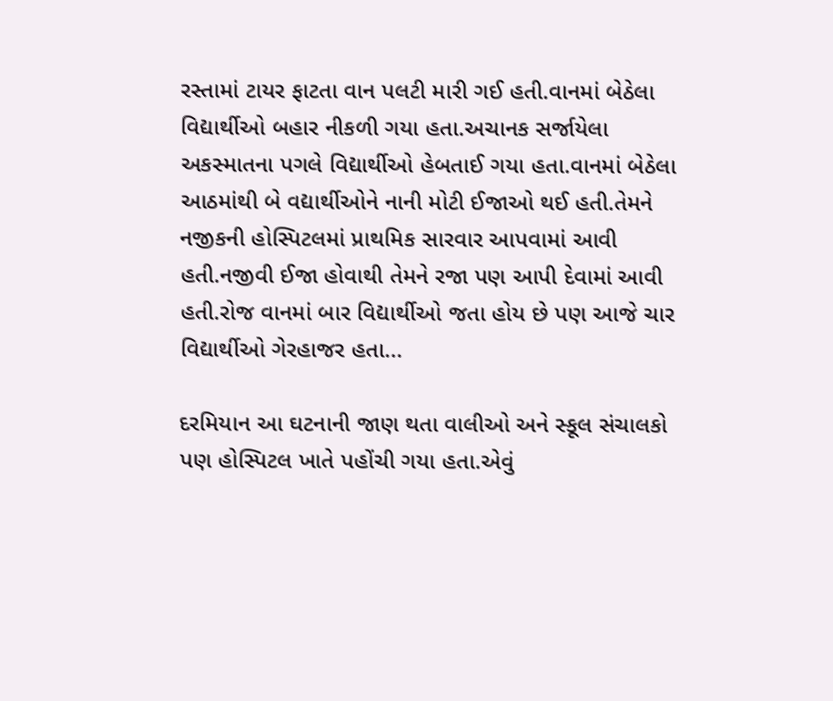રસ્તામાં ટાયર ફાટતા વાન પલટી મારી ગઈ હતી.વાનમાં બેઠેલા વિદ્યાર્થીઓ બહાર નીકળી ગયા હતા.અચાનક સર્જાયેલા અકસ્માતના પગલે વિદ્યાર્થીઓ હેબતાઈ ગયા હતા.વાનમાં બેઠેલા આઠમાંથી બે વદ્યાર્થીઓને નાની મોટી ઈજાઓ થઈ હતી.તેમને  નજીકની હોસ્પિટલમાં પ્રાથમિક સારવાર આપવામાં આવી હતી.નજીવી ઈજા હોવાથી તેમને રજા પણ આપી દેવામાં આવી હતી.રોજ વાનમાં બાર વિદ્યાર્થીઓ જતા હોય છે પણ આજે ચાર વિદ્યાર્થીઓ ગેરહાજર હતા...

દરમિયાન આ ઘટનાની જાણ થતા વાલીઓ અને સ્કૂલ સંચાલકો પણ હોસ્પિટલ ખાતે પહોંચી ગયા હતા.એવું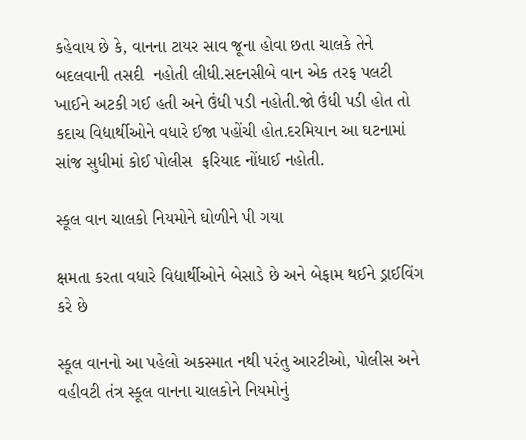કહેવાય છે કે, વાનના ટાયર સાવ જૂના હોવા છતા ચાલકે તેને બદલવાની તસદી  નહોતી લીધી.સદનસીબે વાન એક તરફ પલટી ખાઈને અટકી ગઈ હતી અને ઉંધી પડી નહોતી.જો ઉંધી પડી હોત તો કદાચ વિદ્યાર્થીઓને વધારે ઈજા પહોંચી હોત.દરમિયાન આ ઘટનામાં સાંજ સુધીમાં કોઈ પોલીસ  ફરિયાદ નોંધાઈ નહોતી.

સ્કૂલ વાન ચાલકો નિયમોને ઘોળીને પી ગયા

ક્ષમતા કરતા વધારે વિદ્યાર્થીઓને બેસાડે છે અને બેફામ થઈને ડ્રાઈવિંગ કરે છે

સ્કૂલ વાનનો આ પહેલો અકસ્માત નથી પરંતુ આરટીઓ, પોલીસ અને વહીવટી તંત્ર સ્કૂલ વાનના ચાલકોને નિયમોનું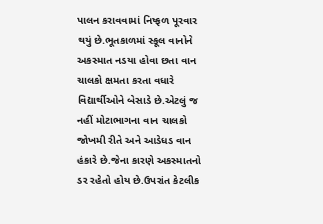પાલન કરાવવામાં નિષ્ફળ પૂરવાર થયું છે.ભૂતકાળમાં સ્કૂલ વાનોને અકસ્માત નડયા હોવા છતા વાન ચાલકો ક્ષમતા કરતા વધારે વિદ્યાર્થીઓને બેસાડે છે.એટલું જ નહીં મોટાભાગના વાન ચાલકો જોખમી રીતે અને આડેધડ વાન હંકારે છે.જેના કારણે અકસ્માતનો ડર રહેતો હોય છે.ઉપરાંત કેટલીક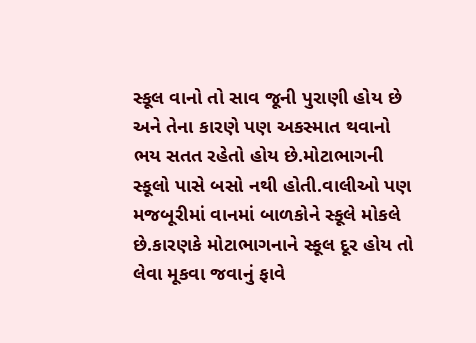સ્કૂલ વાનો તો સાવ જૂની પુરાણી હોય છે અને તેના કારણે પણ અકસ્માત થવાનો ભય સતત રહેતો હોય છે.મોટાભાગની સ્કૂલો પાસે બસો નથી હોતી.વાલીઓ પણ મજબૂરીમાં વાનમાં બાળકોને સ્કૂલે મોકલે છે.કારણકે મોટાભાગનાને સ્કૂલ દૂર હોય તો લેવા મૂકવા જવાનું ફાવે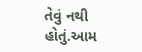તેવું નથી હોતું.આમ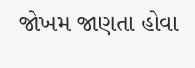જોખમ જાણતા હોવા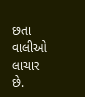છતા વાલીઓ લાચાર છે.